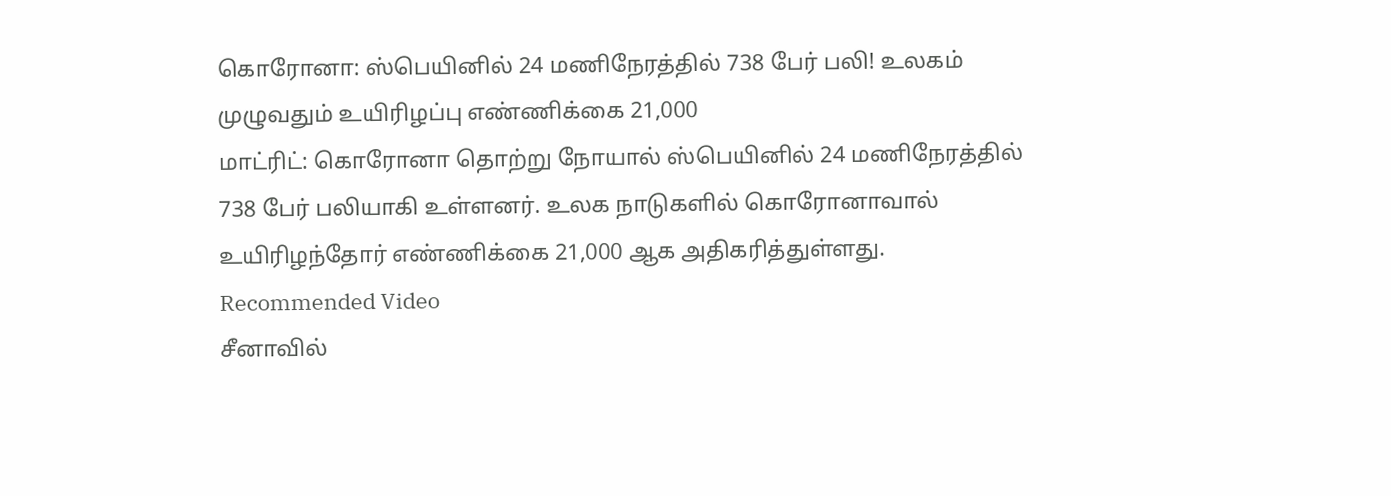கொரோனா: ஸ்பெயினில் 24 மணிநேரத்தில் 738 பேர் பலி! உலகம் முழுவதும் உயிரிழப்பு எண்ணிக்கை 21,000
மாட்ரிட்: கொரோனா தொற்று நோயால் ஸ்பெயினில் 24 மணிநேரத்தில் 738 பேர் பலியாகி உள்ளனர். உலக நாடுகளில் கொரோனாவால் உயிரிழந்தோர் எண்ணிக்கை 21,000 ஆக அதிகரித்துள்ளது.
Recommended Video
சீனாவில்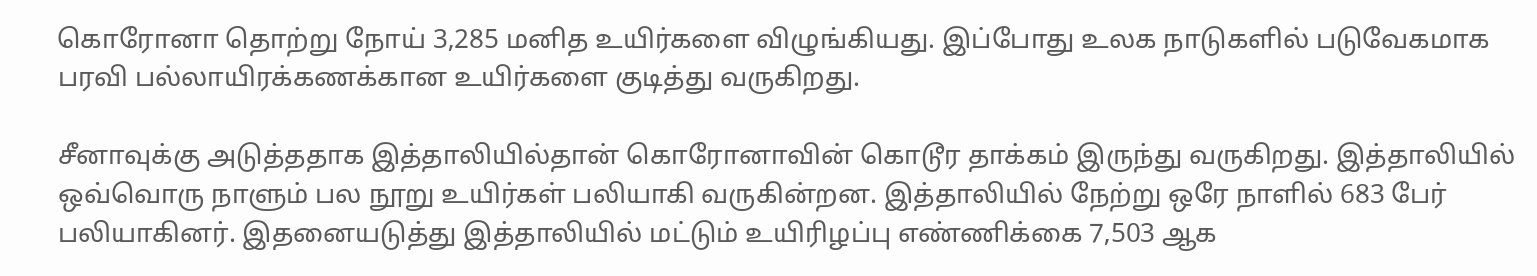கொரோனா தொற்று நோய் 3,285 மனித உயிர்களை விழுங்கியது. இப்போது உலக நாடுகளில் படுவேகமாக பரவி பல்லாயிரக்கணக்கான உயிர்களை குடித்து வருகிறது.

சீனாவுக்கு அடுத்ததாக இத்தாலியில்தான் கொரோனாவின் கொடூர தாக்கம் இருந்து வருகிறது. இத்தாலியில் ஒவ்வொரு நாளும் பல நூறு உயிர்கள் பலியாகி வருகின்றன. இத்தாலியில் நேற்று ஒரே நாளில் 683 பேர் பலியாகினர். இதனையடுத்து இத்தாலியில் மட்டும் உயிரிழப்பு எண்ணிக்கை 7,503 ஆக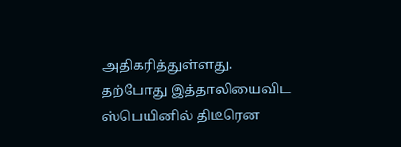அதிகரித்துள்ளது.
தற்போது இத்தாலியைவிட ஸ்பெயினில் திடீரென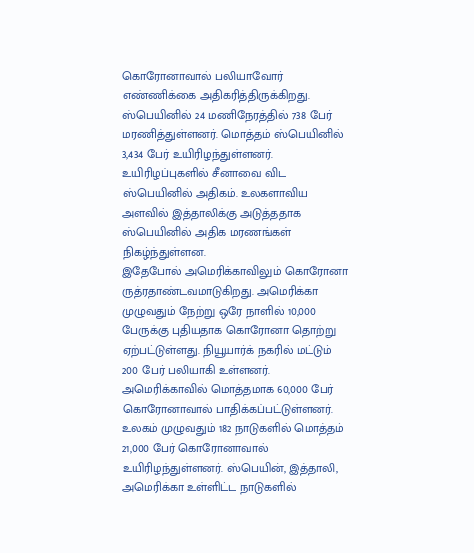கொரோனாவால் பலியாவோர் எண்ணிக்கை அதிகரித்திருக்கிறது. ஸ்பெயினில் 24 மணிநேரத்தில் 738 பேர் மரணித்துள்ளனர். மொத்தம் ஸ்பெயினில் 3,434 பேர் உயிரிழந்துள்ளனர். உயிரிழப்புகளில் சீனாவை விட ஸ்பெயினில் அதிகம். உலகளாவிய அளவில் இத்தாலிக்கு அடுத்ததாக ஸ்பெயினில் அதிக மரணங்கள் நிகழ்ந்துள்ளன.
இதேபோல் அமெரிக்காவிலும் கொரோனா ருத்ரதாண்டவமாடுகிறது. அமெரிக்கா முழுவதும் நேற்று ஒரே நாளில் 10,000 பேருக்கு புதியதாக கொரோனா தொற்று ஏற்பட்டுள்ளது. நியூயார்க் நகரில் மட்டும் 200 பேர் பலியாகி உள்ளனர். அமெரிக்காவில் மொத்தமாக 60,000 பேர் கொரோனாவால் பாதிக்கப்பட்டுள்ளனர்.
உலகம் முழுவதும் 182 நாடுகளில் மொத்தம் 21,000 பேர் கொரோனாவால் உயிரிழந்துள்ளனர். ஸ்பெயின், இத்தாலி, அமெரிக்கா உள்ளிட்ட நாடுகளில்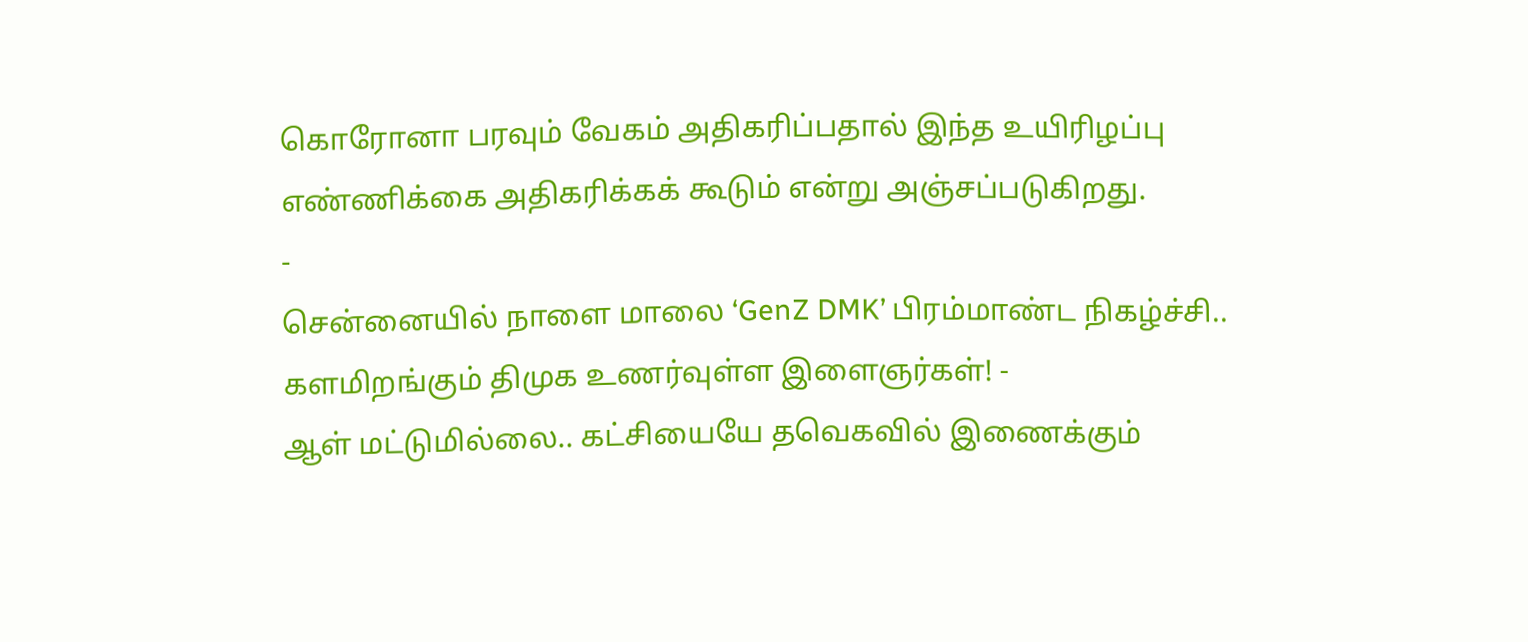கொரோனா பரவும் வேகம் அதிகரிப்பதால் இந்த உயிரிழப்பு எண்ணிக்கை அதிகரிக்கக் கூடும் என்று அஞ்சப்படுகிறது.
-
சென்னையில் நாளை மாலை ‘GenZ DMK’ பிரம்மாண்ட நிகழ்ச்சி.. களமிறங்கும் திமுக உணர்வுள்ள இளைஞர்கள்! -
ஆள் மட்டுமில்லை.. கட்சியையே தவெகவில் இணைக்கும்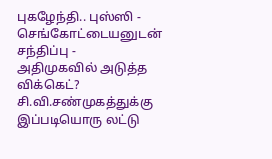புகழேந்தி.. புஸ்ஸி - செங்கோட்டையனுடன் சந்திப்பு -
அதிமுகவில் அடுத்த விக்கெட்? சி.வி.சண்முகத்துக்கு இப்படியொரு லட்டு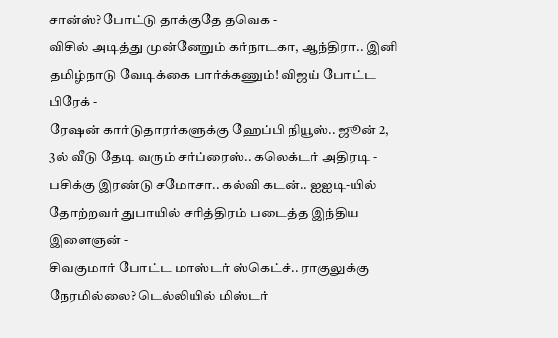சான்ஸ்? போட்டு தாக்குதே தவெக -
விசில் அடித்து முன்னேறும் கர்நாடகா, ஆந்திரா.. இனி தமிழ்நாடு வேடிக்கை பார்க்கணும்! விஜய் போட்ட பிரேக் -
ரேஷன் கார்டுதாரர்களுக்கு ஹேப்பி நியூஸ்.. ஜூன் 2, 3ல் வீடு தேடி வரும் சர்ப்ரைஸ்.. கலெக்டர் அதிரடி -
பசிக்கு இரண்டு சமோசா.. கல்வி கடன்.. ஐஐடி-யில் தோற்றவர் துபாயில் சரித்திரம் படைத்த இந்திய இளைஞன் -
சிவகுமார் போட்ட மாஸ்டர் ஸ்கெட்ச்.. ராகுலுக்கு நேரமில்லை? டெல்லியில் மிஸ்டர்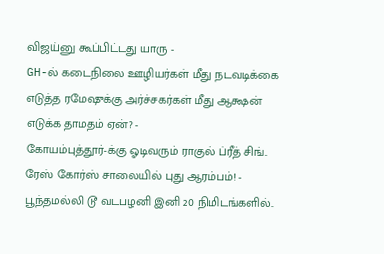விஜய்னு கூப்பிட்டது யாரு -
GH-ல் கடைநிலை ஊழியர்கள் மீது நடவடிக்கை எடுத்த ரமேஷுக்கு அர்ச்சகர்கள் மீது ஆக்ஷன் எடுக்க தாமதம் ஏன்? -
கோயம்புத்தூர்-க்கு ஓடிவரும் ராகுல் ப்ரீத் சிங்.. ரேஸ் கோர்ஸ் சாலையில் புது ஆரம்பம்! -
பூந்தமல்லி டூ வடபழனி இனி 20 நிமிடங்களில்..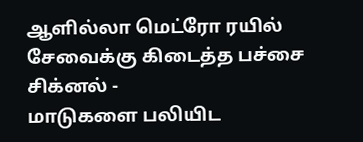ஆளில்லா மெட்ரோ ரயில் சேவைக்கு கிடைத்த பச்சை சிக்னல் -
மாடுகளை பலியிட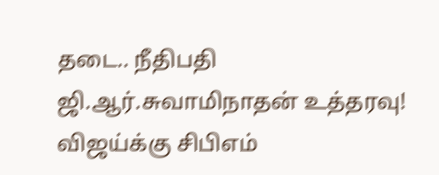தடை.. நீதிபதி ஜி.ஆர்.சுவாமிநாதன் உத்தரவு! விஜய்க்கு சிபிஎம்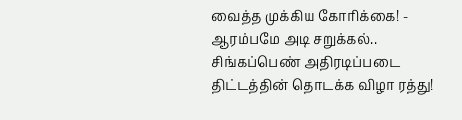வைத்த முக்கிய கோரிக்கை! -
ஆரம்பமே அடி சறுக்கல்.. சிங்கப்பெண் அதிரடிப்படை திட்டத்தின் தொடக்க விழா ரத்து!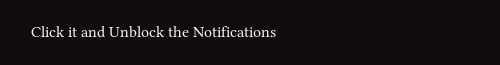Click it and Unblock the Notifications